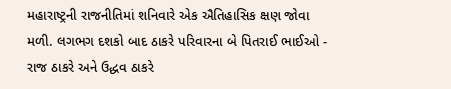મહારાષ્ટ્રની રાજનીતિમાં શનિવારે એક ઐતિહાસિક ક્ષણ જોવા મળી. લગભગ દશકો બાદ ઠાકરે પરિવારના બે પિતરાઈ ભાઈઓ - રાજ ઠાકરે અને ઉદ્ધવ ઠાકરે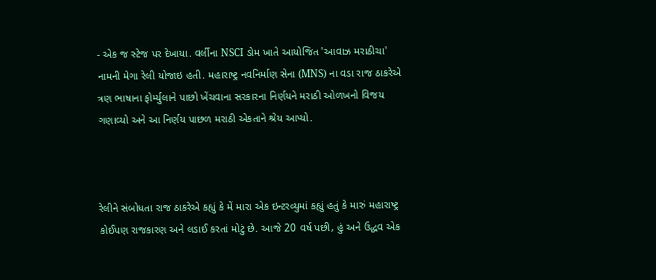- એક જ સ્ટેજ પર દેખાયા. વર્લીના NSCI ડોમ ખાતે આયોજિત 'આવાઝ મરાઠીચા' નામની મેગા રેલી યોજાઇ હતી. મહારાષ્ટ્ર નવનિર્માણ સેના (MNS) ના વડા રાજ ઠાકરેએ ત્રણ ભાષાના ફોર્મ્યુલાને પાછો ખેંચવાના સરકારના નિર્ણયને મરાઠી ઓળખનો વિજય ગણાવ્યો અને આ નિર્ણય પાછળ મરાઠી એકતાને શ્રેય આપ્યો.



રેલીને સંબોધતા રાજ ઠાકરેએ કહ્યું કે મેં મારા એક ઇન્ટરવ્યુમાં કહ્યું હતું કે મારું મહારાષ્ટ્ર કોઈપણ રાજકારણ અને લડાઈ કરતાં મોટું છે. આજે 20 વર્ષ પછી, હું અને ઉદ્ધવ એક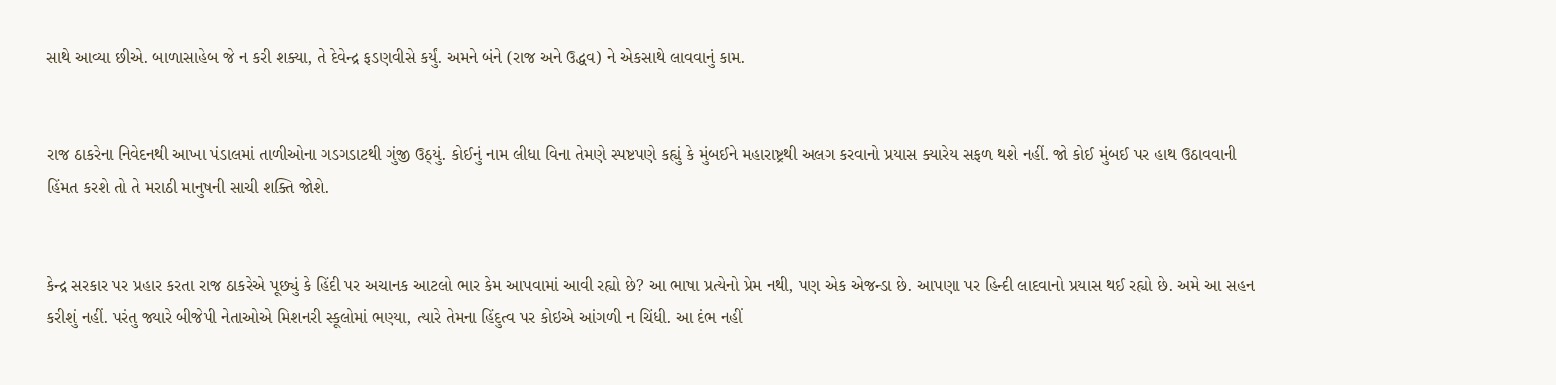સાથે આવ્યા છીએ. બાળાસાહેબ જે ન કરી શક્યા, તે દેવેન્દ્ર ફડણવીસે કર્યું. અમને બંને (રાજ અને ઉદ્ધવ) ને એકસાથે લાવવાનું કામ.


રાજ ઠાકરેના નિવેદનથી આખા પંડાલમાં તાળીઓના ગડગડાટથી ગુંજી ઉઠ્યું. કોઈનું નામ લીધા વિના તેમણે સ્પષ્ટપણે કહ્યું કે મુંબઈને મહારાષ્ટ્રથી અલગ કરવાનો પ્રયાસ ક્યારેય સફળ થશે નહીં. જો કોઈ મુંબઈ પર હાથ ઉઠાવવાની હિંમત કરશે તો તે મરાઠી માનુષની સાચી શક્તિ જોશે.


કેન્દ્ર સરકાર પર પ્રહાર કરતા રાજ ઠાકરેએ પૂછ્યું કે હિંદી પર અચાનક આટલો ભાર કેમ આપવામાં આવી રહ્યો છે? આ ભાષા પ્રત્યેનો પ્રેમ નથી, પણ એક એજન્ડા છે. આપણા પર હિન્દી લાદવાનો પ્રયાસ થઈ રહ્યો છે. અમે આ સહન કરીશું નહીં. પરંતુ જ્યારે બીજેપી નેતાઓએ મિશનરી સ્કૂલોમાં ભણ્યા, ત્યારે તેમના હિંદુત્વ પર કોઇએ આંગળી ન ચિંધી. આ દંભ નહીં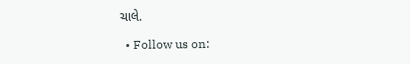ચાલે.

  • Follow us on: